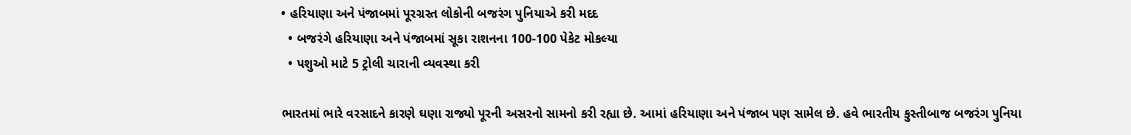• હરિયાણા અને પંજાબમાં પૂરગ્રસ્ત લોકોની બજરંગ પુનિયાએ કરી મદદ
  • બજરંગે હરિયાણા અને પંજાબમાં સૂકા રાશનના 100-100 પેકેટ મોકલ્યા
  • પશુઓ માટે 5 ટ્રોલી ચારાની વ્યવસ્થા કરી

ભારતમાં ભારે વરસાદને કારણે ઘણા રાજ્યો પૂરની અસરનો સામનો કરી રહ્યા છે. આમાં હરિયાણા અને પંજાબ પણ સામેલ છે. હવે ભારતીય કુસ્તીબાજ બજરંગ પુનિયા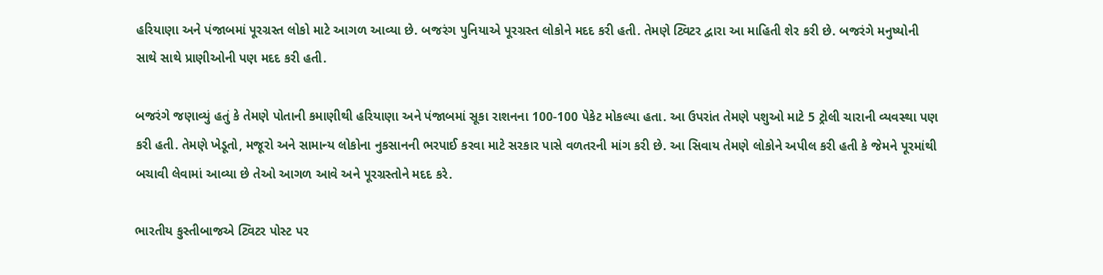હરિયાણા અને પંજાબમાં પૂરગ્રસ્ત લોકો માટે આગળ આવ્યા છે. બજરંગ પુનિયાએ પૂરગ્રસ્ત લોકોને મદદ કરી હતી. તેમણે ટ્વિટર દ્વારા આ માહિતી શેર કરી છે. બજરંગે મનુષ્યોની સાથે સાથે પ્રાણીઓની પણ મદદ કરી હતી.

બજરંગે જણાવ્યું હતું કે તેમણે પોતાની કમાણીથી હરિયાણા અને પંજાબમાં સૂકા રાશનના 100-100 પેકેટ મોકલ્યા હતા. આ ઉપરાંત તેમણે પશુઓ માટે 5 ટ્રોલી ચારાની વ્યવસ્થા પણ કરી હતી. તેમણે ખેડૂતો, મજૂરો અને સામાન્ય લોકોના નુકસાનની ભરપાઈ કરવા માટે સરકાર પાસે વળતરની માંગ કરી છે. આ સિવાય તેમણે લોકોને અપીલ કરી હતી કે જેમને પૂરમાંથી બચાવી લેવામાં આવ્યા છે તેઓ આગળ આવે અને પૂરગ્રસ્તોને મદદ કરે.

ભારતીય કુસ્તીબાજએ ટ્વિટર પોસ્ટ પર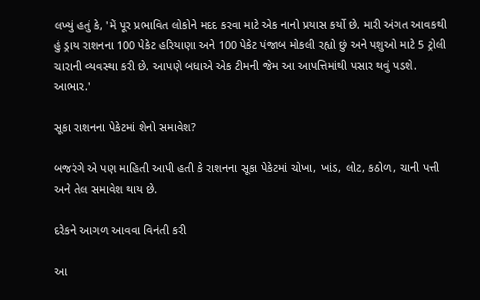લખ્યું હતું કે, 'મેં પૂર પ્રભાવિત લોકોને મદદ કરવા માટે એક નાનો પ્રયાસ કર્યો છે. મારી અંગત આવકથી હું ડ્રાય રાશનના 100 પેકેટ હરિયાણા અને 100 પેકેટ પંજાબ મોકલી રહ્યો છું અને પશુઓ માટે 5 ટ્રોલી ચારાની વ્યવસ્થા કરી છે. આપણે બધાએ એક ટીમની જેમ આ આપત્તિમાંથી પસાર થવું પડશે. આભાર.'

સૂકા રાશનના પેકેટમાં શેનો સમાવેશ?

બજરંગે એ પણ માહિતી આપી હતી કે રાશનના સૂકા પેકેટમાં ચોખા, ખાંડ, લોટ, કઠોળ, ચાની પત્તી અને તેલ સમાવેશ થાય છે.

દરેકને આગળ આવવા વિનંતી કરી

આ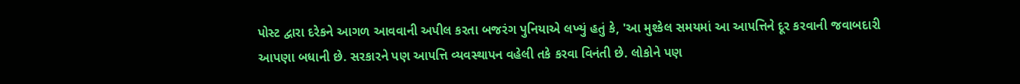પોસ્ટ દ્વારા દરેકને આગળ આવવાની અપીલ કરતા બજરંગ પુનિયાએ લખ્યું હતું કે, 'આ મુશ્કેલ સમયમાં આ આપત્તિને દૂર કરવાની જવાબદારી આપણા બધાની છે. સરકારને પણ આપત્તિ વ્યવસ્થાપન વહેલી તકે કરવા વિનંતી છે. લોકોને પણ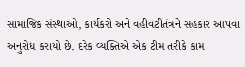સામાજિક સંસ્થાઓ, કાર્યકરો અને વહીવટીતંત્રને સહકાર આપવા અનુરોધ કરાયો છે. દરેક વ્યક્તિએ એક ટીમ તરીકે કામ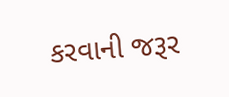કરવાની જરૂર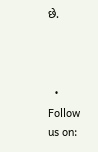છે.



  • Follow us on: